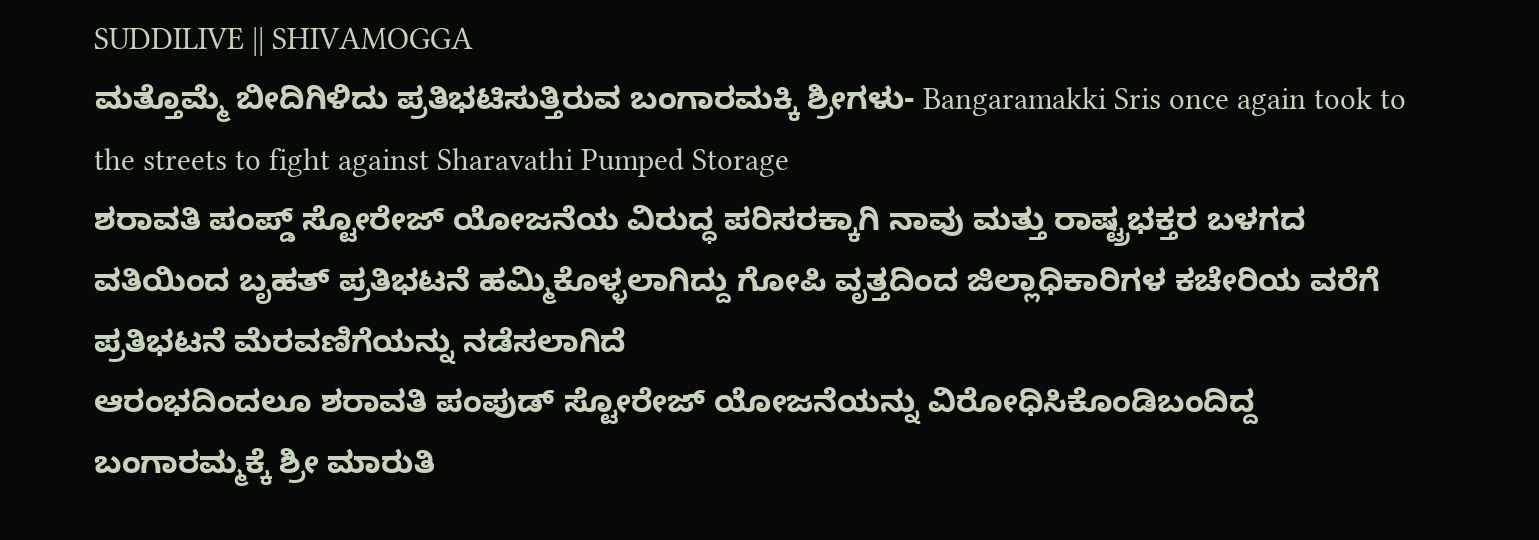SUDDILIVE || SHIVAMOGGA
ಮತ್ತೊಮ್ಮೆ ಬೀದಿಗಿಳಿದು ಪ್ರತಿಭಟಿಸುತ್ತಿರುವ ಬಂಗಾರಮಕ್ಕಿ ಶ್ರೀಗಳು- Bangaramakki Sris once again took to the streets to fight against Sharavathi Pumped Storage
ಶರಾವತಿ ಪಂಪ್ಡ್ ಸ್ಟೋರೇಜ್ ಯೋಜನೆಯ ವಿರುದ್ಧ ಪರಿಸರಕ್ಕಾಗಿ ನಾವು ಮತ್ತು ರಾಷ್ಟ್ರಭಕ್ತರ ಬಳಗದ ವತಿಯಿಂದ ಬೃಹತ್ ಪ್ರತಿಭಟನೆ ಹಮ್ಮಿಕೊಳ್ಳಲಾಗಿದ್ದು ಗೋಪಿ ವೃತ್ತದಿಂದ ಜಿಲ್ಲಾಧಿಕಾರಿಗಳ ಕಚೇರಿಯ ವರೆಗೆ ಪ್ರತಿಭಟನೆ ಮೆರವಣಿಗೆಯನ್ನು ನಡೆಸಲಾಗಿದೆ
ಆರಂಭದಿಂದಲೂ ಶರಾವತಿ ಪಂಪುಡ್ ಸ್ಟೋರೇಜ್ ಯೋಜನೆಯನ್ನು ವಿರೋಧಿಸಿಕೊಂಡಿಬಂದಿದ್ದ ಬಂಗಾರಮ್ಮಕ್ಕೆ ಶ್ರೀ ಮಾರುತಿ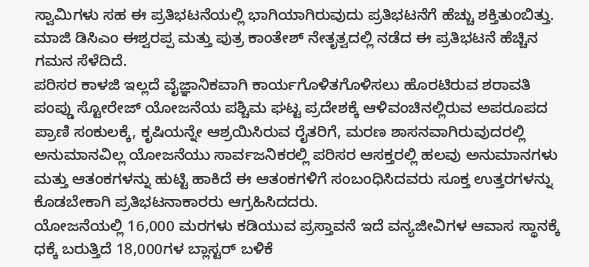ಸ್ವಾಮಿಗಳು ಸಹ ಈ ಪ್ರತಿಭಟನೆಯಲ್ಲಿ ಭಾಗಿಯಾಗಿರುವುದು ಪ್ರತಿಭಟನೆಗೆ ಹೆಚ್ಚು ಶಕ್ತಿತುಂಬಿತ್ತು. ಮಾಜಿ ಡಿಸಿಎಂ ಈಶ್ವರಪ್ಪ ಮತ್ತು ಪುತ್ರ ಕಾಂತೇಶ್ ನೇತೃತ್ವದಲ್ಲಿ ನಡೆದ ಈ ಪ್ರತಿಭಟನೆ ಹೆಚ್ಚಿನ ಗಮನ ಸೆಳೆದಿದೆ.
ಪರಿಸರ ಕಾಳಜಿ ಇಲ್ಲದೆ ವೈಜ್ಞಾನಿಕವಾಗಿ ಕಾರ್ಯಗೊಳಿತಗೊಳಿಸಲು ಹೊರಟಿರುವ ಶರಾವತಿ ಪಂಪ್ಡು ಸ್ಟೋರೇಜ್ ಯೋಜನೆಯ ಪಶ್ಚಿಮ ಘಟ್ಟ ಪ್ರದೇಶಕ್ಕೆ ಆಳಿವಂಚಿನಲ್ಲಿರುವ ಅಪರೂಪದ ಪ್ರಾಣಿ ಸಂಕುಲಕ್ಕೆ, ಕೃಷಿಯನ್ನೇ ಆಶ್ರಯಿಸಿರುವ ರೈತರಿಗೆ, ಮರಣ ಶಾಸನವಾಗಿರುವುದರಲ್ಲಿ ಅನುಮಾನವಿಲ್ಲ ಯೋಜನೆಯು ಸಾರ್ವಜನಿಕರಲ್ಲಿ ಪರಿಸರ ಆಸಕ್ತರಲ್ಲಿ ಹಲವು ಅನುಮಾನಗಳು ಮತ್ತು ಆತಂಕಗಳನ್ನು ಹುಟ್ಟಿ ಹಾಕಿದೆ ಈ ಆತಂಕಗಳಿಗೆ ಸಂಬಂಧಿಸಿದವರು ಸೂಕ್ತ ಉತ್ತರಗಳನ್ನು ಕೊಡಬೇಕಾಗಿ ಪ್ರತಿಭಟನಾಕಾರರು ಆಗ್ರಹಿಸಿದದರು.
ಯೋಜನೆಯಲ್ಲಿ 16,000 ಮರಗಳು ಕಡಿಯುವ ಪ್ರಸ್ತಾವನೆ ಇದೆ ವನ್ಯಜೀವಿಗಳ ಆವಾಸ ಸ್ಥಾನಕ್ಕೆ ಧಕ್ಕೆ ಬರುತ್ತಿದೆ 18,000ಗಳ ಬ್ಲಾಸ್ಟರ್ ಬಳಿಕೆ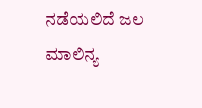ನಡೆಯಲಿದೆ ಜಲ ಮಾಲಿನ್ಯ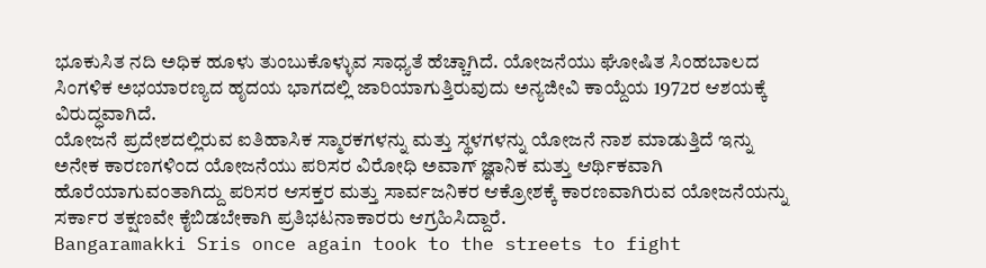ಭೂಕುಸಿತ ನದಿ ಅಧಿಕ ಹೂಳು ತುಂಬುಕೊಳ್ಳುವ ಸಾಧ್ಯತೆ ಹೆಚ್ಚಾಗಿದೆ. ಯೋಜನೆಯು ಘೋಷಿತ ಸಿಂಹಬಾಲದ ಸಿಂಗಳಿಕ ಅಭಯಾರಣ್ಯದ ಹೃದಯ ಭಾಗದಲ್ಲಿ ಜಾರಿಯಾಗುತ್ತಿರುವುದು ಅನ್ಯಜೀವಿ ಕಾಯ್ದೆಯ 1972ರ ಆಶಯಕ್ಕೆ ವಿರುದ್ಧವಾಗಿದೆ.
ಯೋಜನೆ ಪ್ರದೇಶದಲ್ಲಿರುವ ಐತಿಹಾಸಿಕ ಸ್ಮಾರಕಗಳನ್ನು ಮತ್ತು ಸ್ಥಳಗಳನ್ನು ಯೋಜನೆ ನಾಶ ಮಾಡುತ್ತಿದೆ ಇನ್ನು ಅನೇಕ ಕಾರಣಗಳಿಂದ ಯೋಜನೆಯು ಪರಿಸರ ವಿರೋಧಿ ಅವಾಗ್ ಜ್ಞಾನಿಕ ಮತ್ತು ಆರ್ಥಿಕವಾಗಿ ಹೊರೆಯಾಗುವಂತಾಗಿದ್ದು ಪರಿಸರ ಆಸಕ್ತರ ಮತ್ತು ಸಾರ್ವಜನಿಕರ ಆಕ್ರೋಶಕ್ಕೆ ಕಾರಣವಾಗಿರುವ ಯೋಜನೆಯನ್ನು ಸರ್ಕಾರ ತಕ್ಷಣವೇ ಕೈಬಿಡಬೇಕಾಗಿ ಪ್ರತಿಭಟನಾಕಾರರು ಆಗ್ರಹಿಸಿದ್ದಾರೆ.
Bangaramakki Sris once again took to the streets to fight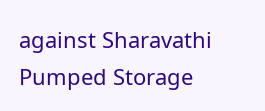against Sharavathi Pumped Storage